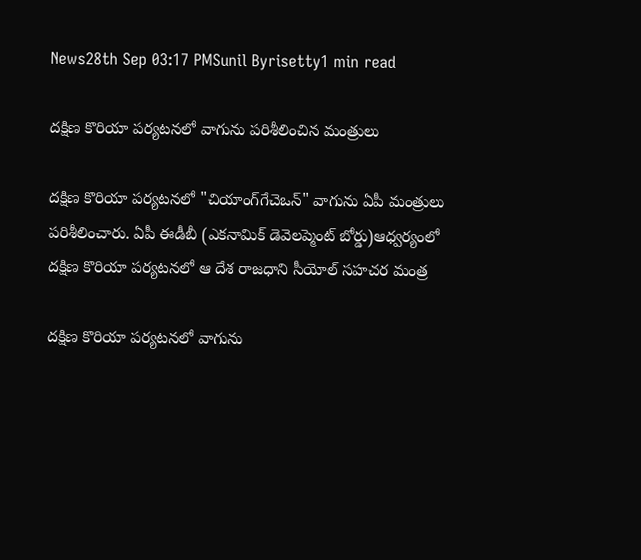News28th Sep 03:17 PMSunil Byrisetty1 min read

దక్షిణ కొరియా పర్యటనలో వాగును పరిశీలించిన మంత్రులు

దక్షిణ కొరియా పర్యటనలో "చియాంగ్‌గేచెఒన్" వాగును ఏపీ మంత్రులు పరిశీలించారు. ఏపీ ఈడీబీ (ఎకనామిక్ డెవెలప్మెంట్ బోర్డు)ఆధ్వర్యంలో దక్షిణ కొరియా పర్యటనలో ఆ దేశ రాజధాని సీయోల్ సహచర మంత్ర

దక్షిణ కొరియా పర్యటనలో వాగును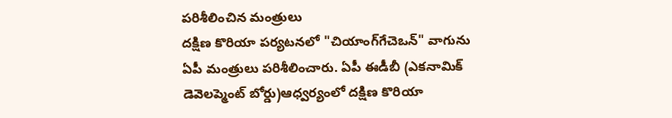పరిశీలించిన మంత్రులు
దక్షిణ కొరియా పర్యటనలో "చియాంగ్‌గేచెఒన్" వాగును ఏపీ మంత్రులు పరిశీలించారు. ఏపీ ఈడీబీ (ఎకనామిక్ డెవెలప్మెంట్ బోర్డు)ఆధ్వర్యంలో దక్షిణ కొరియా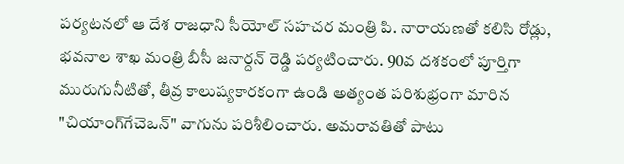పర్యటనలో ఆ దేశ రాజధాని సీయోల్ సహచర మంత్రి పి. నారాయణతో కలిసి రోడ్లు, భవనాల శాఖ మంత్రి బీసీ జనార్దన్ రెడ్డి పర్యటించారు. 90వ దశకంలో పూర్తిగా మురుగునీటితో, తీవ్ర కాలుష్యకారకంగా ఉండి అత్యంత పరిశుభ్రంగా మారిన "చియాంగ్‌గేచెఒన్" వాగును పరిశీలించారు. అమరావతితో పాటు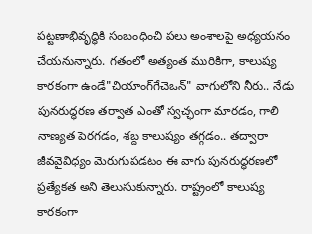పట్టణాభివృద్ధికి సంబంధించి పలు అంశాలపై అధ్యయనం చేయనున్నారు. గతంలో అత్యంత మురికిగా, కాలుష్య కారకంగా ఉండే"చియాంగ్‌గేచెఒన్" వాగులోని నీరు.. నేడు పునరుద్ధరణ తర్వాత ఎంతో స్వచ్ఛంగా మారడం, గాలి నాణ్యత పెరగడం, శబ్ద కాలుష్యం తగ్గడం.. తద్వారా జీవవైవిధ్యం మెరుగుపడటం ఈ వాగు పునరుద్ధరణలో ప్రత్యేకత అని తెలుసుకున్నారు. రాష్ట్రంలో కాలుష్య కారకంగా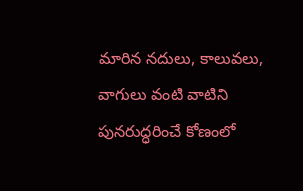మారిన నదులు, కాలువలు, వాగులు వంటి వాటిని పునరుద్ధరించే కోణంలో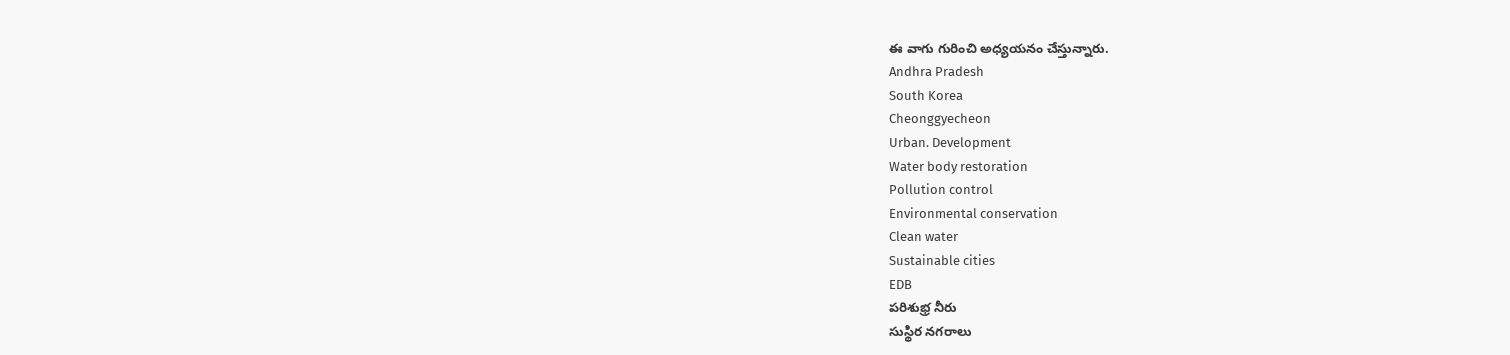ఈ వాగు గురించి అధ్యయనం చేస్తున్నారు.
Andhra Pradesh
South Korea
Cheonggyecheon
Urban. Development
Water body restoration
Pollution control
Environmental conservation
Clean water
Sustainable cities
EDB
పరిశుభ్ర నీరు
సుస్థిర నగరాలు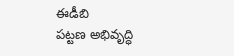ఈడీబి
పట్టణ అభివృద్ధి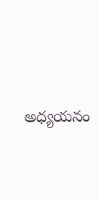అధ్యయనం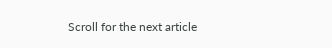Scroll for the next article